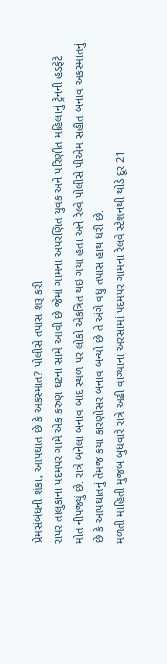પ્રેમસંબંધની શંકા, આપઘાત છે કે અકસ્માત? પોલીસે તપાસ શરૂ કરી
રાપર તાલુકાના પદમપર ગામે એક કરુણ ઘટના સામે આવી છે જેમાં ગામના અપરણિત યુવક અને પરિણીત મહિલાનું ટ્રેનની હડફેટે મોત નીપજ્યું છે. રાત્રે બનેલા બનાવ બાદ સ્થળ પર લોકો એકત્રિત થઇ ગયા હતા અને રેલ્વે પોલીસે પીએમ સહીત બનાવ અકસ્માતનું છે કે આપઘાતનું તેમજ કયા કારણોસર બનાવ બન્યો છે તે અંગે વધુ તપાસ હાથ ધરી છે.
મળતી માહિતી મુજબ બુધવારે રાત્રે અઢી વાગ્યાના અરસામાં પદમપર ગામના રેલવે સ્ટેશનથી થોડે દૂર 21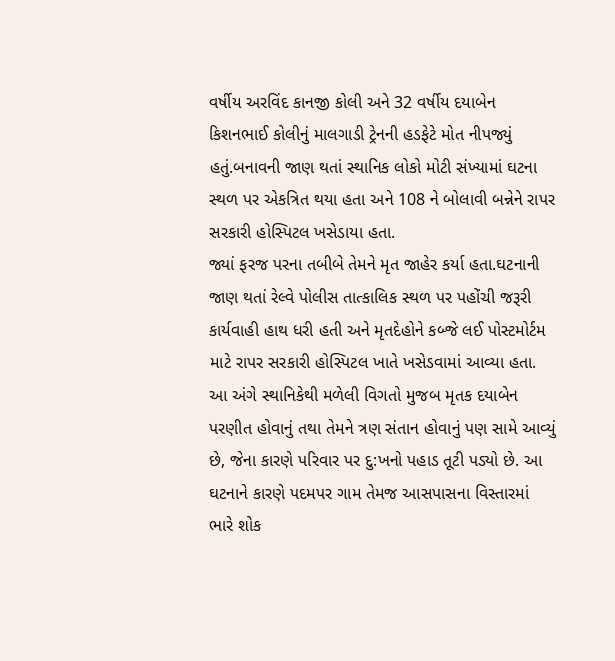વર્ષીય અરવિંદ કાનજી કોલી અને 32 વર્ષીય દયાબેન કિશનભાઈ કોલીનું માલગાડી ટ્રેનની હડફેટે મોત નીપજ્યું હતું.બનાવની જાણ થતાં સ્થાનિક લોકો મોટી સંખ્યામાં ઘટના સ્થળ પર એકત્રિત થયા હતા અને 108 ને બોલાવી બન્નેને રાપર સરકારી હોસ્પિટલ ખસેડાયા હતા.
જ્યાં ફરજ પરના તબીબે તેમને મૃત જાહેર કર્યા હતા.ઘટનાની જાણ થતાં રેલ્વે પોલીસ તાત્કાલિક સ્થળ પર પહોંચી જરૂરી કાર્યવાહી હાથ ધરી હતી અને મૃતદેહોને કબ્જે લઈ પોસ્ટમોર્ટમ માટે રાપર સરકારી હોસ્પિટલ ખાતે ખસેડવામાં આવ્યા હતા.
આ અંગે સ્થાનિકેથી મળેલી વિગતો મુજબ મૃતક દયાબેન પરણીત હોવાનું તથા તેમને ત્રણ સંતાન હોવાનું પણ સામે આવ્યું છે, જેના કારણે પરિવાર પર દુ:ખનો પહાડ તૂટી પડ્યો છે. આ ઘટનાને કારણે પદમપર ગામ તેમજ આસપાસના વિસ્તારમાં ભારે શોક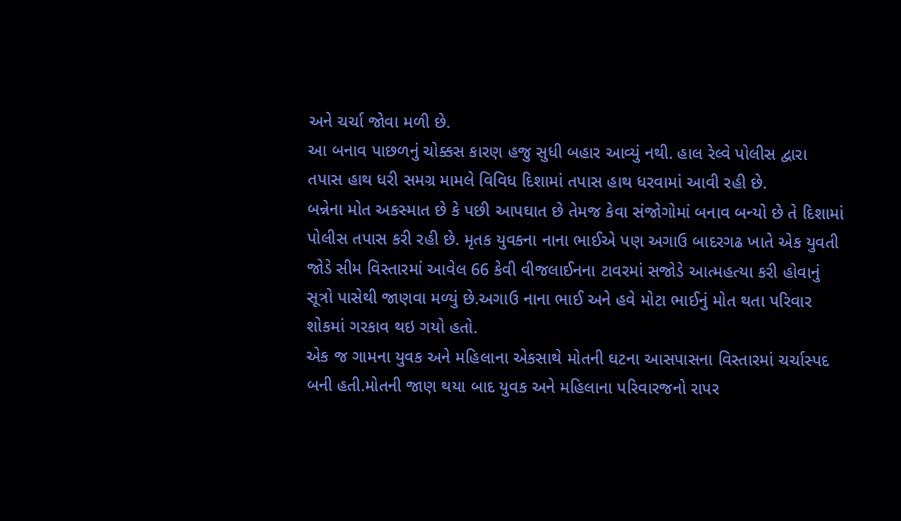અને ચર્ચા જોવા મળી છે.
આ બનાવ પાછળનું ચોક્કસ કારણ હજુ સુધી બહાર આવ્યું નથી. હાલ રેલ્વે પોલીસ દ્વારા તપાસ હાથ ધરી સમગ્ર મામલે વિવિધ દિશામાં તપાસ હાથ ધરવામાં આવી રહી છે.
બન્નેના મોત અકસ્માત છે કે પછી આપઘાત છે તેમજ કેવા સંજોગોમાં બનાવ બન્યો છે તે દિશામાં પોલીસ તપાસ કરી રહી છે. મૃતક યુવકના નાના ભાઈએ પણ અગાઉ બાદરગઢ ખાતે એક યુવતી જોડે સીમ વિસ્તારમાં આવેલ 66 કેવી વીજલાઈનના ટાવરમાં સજોડે આત્મહત્યા કરી હોવાનું સૂત્રો પાસેથી જાણવા મળ્યું છે.અગાઉ નાના ભાઈ અને હવે મોટા ભાઈનું મોત થતા પરિવાર શોકમાં ગરકાવ થઇ ગયો હતો.
એક જ ગામના યુવક અને મહિલાના એકસાથે મોતની ઘટના આસપાસના વિસ્તારમાં ચર્ચાસ્પદ બની હતી.મોતની જાણ થયા બાદ યુવક અને મહિલાના પરિવારજનો રાપર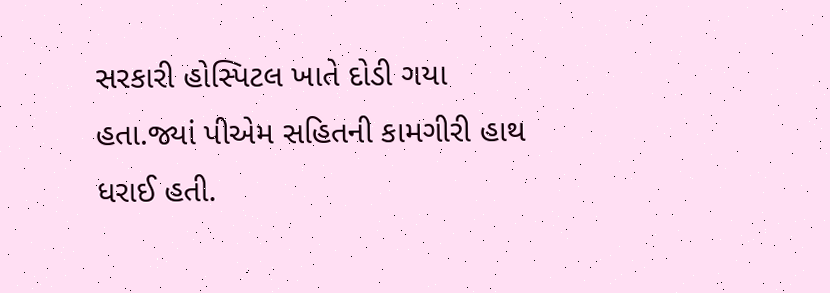સરકારી હોસ્પિટલ ખાતે દોડી ગયા હતા.જ્યાં પીએમ સહિતની કામગીરી હાથ ધરાઈ હતી.